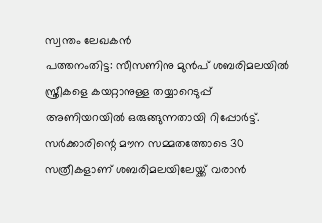സ്വന്തം ലേഖകൻ
പത്തനംതിട്ട: സീസണിനു മുൻപ് ശബരിമലയിൽ സ്ത്രീകളെ കയറ്റാനുള്ള തയ്യാറെടുപ്പ് അണിയറയിൽ ഒരുങ്ങുന്നതായി റിപ്പോർട്ട്. സർക്കാരിന്റെ മൗന സമ്മതത്തോടെ 30 സത്രീകളാണ് ശബരിമലയിലേയ്ക്ക് വരാൻ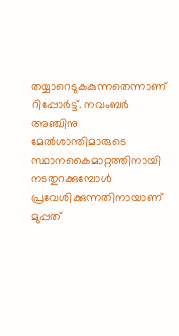തയ്യാറെടുകകുന്നതെന്നാണ് റിപ്പോർട്ട്. നവംബർ അഞ്ചിനു മേൽശാന്തിമാരുടെ സ്ഥാനകൈമാറ്റത്തിനായി നടതുറക്കുമ്പോൾ പ്രവേശിക്കുന്നതിനായാണ് മുപ്പത്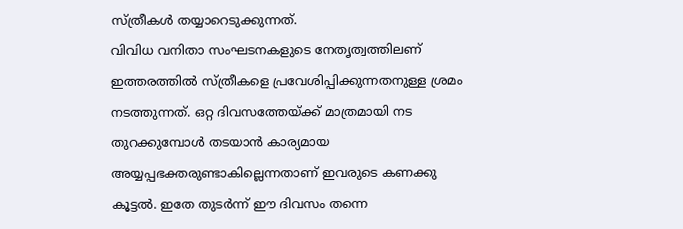സ്ത്രീകൾ തയ്യാറെടുക്കുന്നത്.
വിവിധ വനിതാ സംഘടനകളുടെ നേതൃത്വത്തിലണ് ഇത്തരത്തിൽ സ്ത്രീകളെ പ്രവേശിപ്പിക്കുന്നതനുള്ള ശ്രമം നടത്തുന്നത്. ഒറ്റ ദിവസത്തേയ്ക്ക് മാത്രമായി നട തുറക്കുമ്പോൾ തടയാൻ കാര്യമായ അയ്യപ്പഭക്തരുണ്ടാകില്ലെന്നതാണ് ഇവരുടെ കണക്കു കൂട്ടൽ. ഇതേ തുടർന്ന് ഈ ദിവസം തന്നെ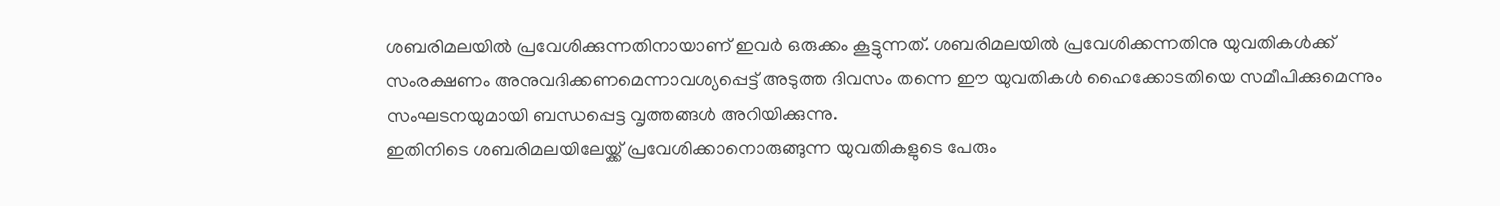ശബരിമലയിൽ പ്രവേശിക്കുന്നതിനായാണ് ഇവർ ഒരുക്കം കൂട്ടുന്നത്. ശബരിമലയിൽ പ്രവേശിക്കന്നതിനു യുവതികൾക്ക് സംരക്ഷണം അനുവദിക്കണമെന്നാവശ്യപ്പെട്ട് അടുത്ത ദിവസം തന്നെ ഈ യുവതികൾ ഹൈക്കോടതിയെ സമീപിക്കുമെന്നും സംഘടനയുമായി ബന്ധപ്പെട്ട വൃത്തങ്ങൾ അറിയിക്കുന്നു.
ഇതിനിടെ ശബരിമലയിലേയ്ക്ക് പ്രവേശിക്കാനൊരുങ്ങുന്ന യുവതികളുടെ പേരും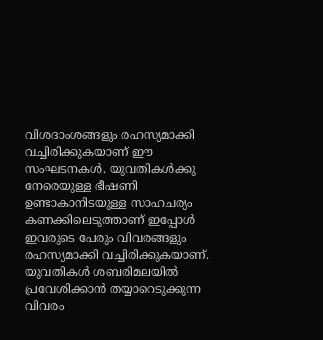വിശദാംശങ്ങളും രഹസ്യമാക്കി വച്ചിരിക്കുകയാണ് ഈ സംഘടനകൾ. യുവതികൾക്കു നേരെയുള്ള ഭീഷണി ഉണ്ടാകാനിടയുള്ള സാഹചര്യം കണക്കിലെടുത്താണ് ഇപ്പോൾ ഇവരുടെ പേരും വിവരങ്ങളും രഹസ്യമാക്കി വച്ചിരിക്കുകയാണ്. യുവതികൾ ശബരിമലയിൽ പ്രവേശിക്കാൻ തയ്യാറെടുക്കുന്ന വിവരം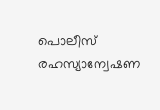പൊലീസ് രഹസ്യാന്വേഷണ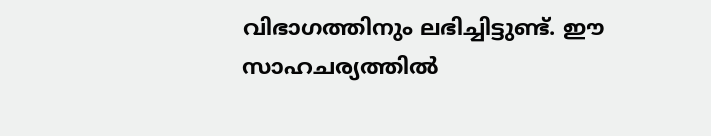വിഭാഗത്തിനും ലഭിച്ചിട്ടുണ്ട്. ഈ സാഹചര്യത്തിൽ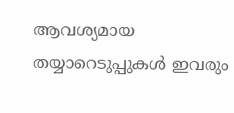ആവശ്യമായ തയ്യാറെടുപ്പുകൾ ഇവരും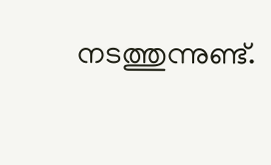നടത്തുന്നുണ്ട്.